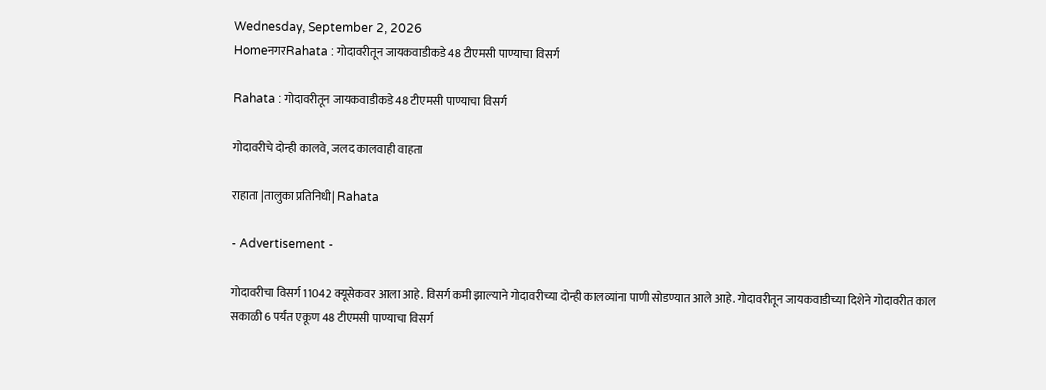Wednesday, September 2, 2026
HomeनगरRahata : गोदावरीतून जायकवाडीकडे 48 टीएमसी पाण्याचा विसर्ग

Rahata : गोदावरीतून जायकवाडीकडे 48 टीएमसी पाण्याचा विसर्ग

गोदावरीचे दोन्ही कालवे, जलद कालवाही वाहता

राहाता |तालुका प्रतिनिधी| Rahata

- Advertisement -

गोदावरीचा विसर्ग 11042 क्यूसेकवर आला आहे. विसर्ग कमी झाल्याने गोदावरीच्या दोन्ही कालव्यांना पाणी सोडण्यात आले आहे. गोदावरीतून जायकवाडीच्या दिशेने गोदावरीत काल सकाळी 6 पर्यंत एकूण 48 टीएमसी पाण्याचा विसर्ग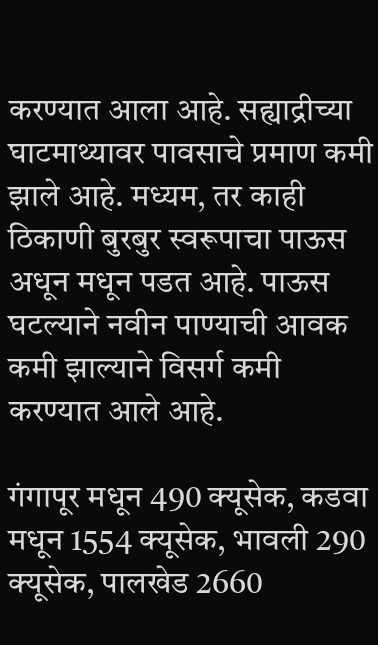करण्यात आला आहे. सह्याद्रीच्या घाटमाथ्यावर पावसाचे प्रमाण कमी झाले आहे. मध्यम, तर काही ठिकाणी बुरबुर स्वरूपाचा पाऊस अधून मधून पडत आहे. पाऊस घटल्याने नवीन पाण्याची आवक कमी झाल्याने विसर्ग कमी करण्यात आले आहे.

गंगापूर मधून 490 क्यूसेक, कडवा मधून 1554 क्यूसेक, भावली 290 क्यूसेक, पालखेड 2660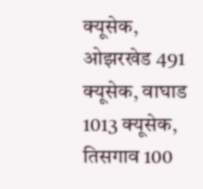क्यूसेक, ओझरखेड 491 क्यूसेक, वाघाड 1013 क्यूसेक, तिसगाव 100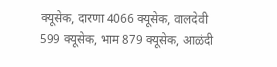क्यूसेक, दारणा 4066 क्यूसेक, वालदेवी 599 क्यूसेक, भाम 879 क्यूसेक, आळंदी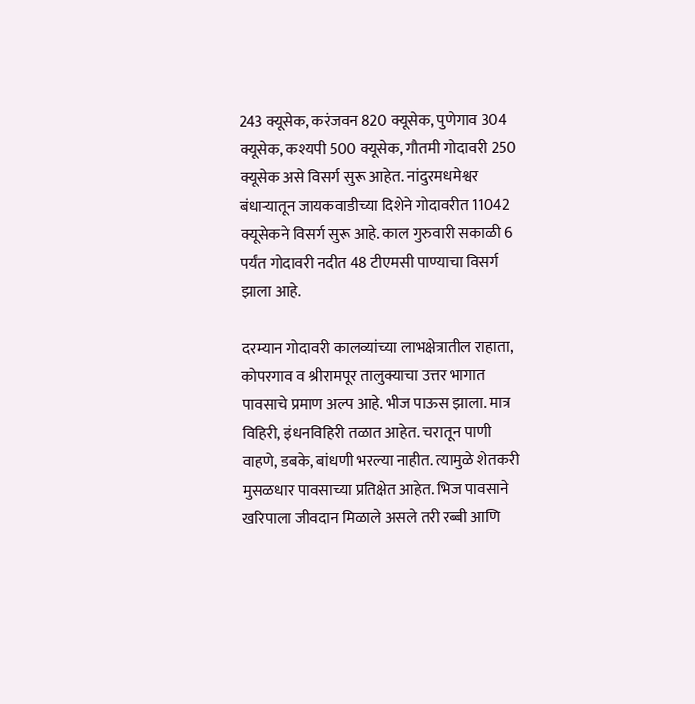243 क्यूसेक, करंजवन 820 क्यूसेक, पुणेगाव 304 क्यूसेक, कश्यपी 500 क्यूसेक, गौतमी गोदावरी 250 क्यूसेक असे विसर्ग सुरू आहेत. नांदुरमधमेश्वर बंधार्‍यातून जायकवाडीच्या दिशेने गोदावरीत 11042 क्यूसेकने विसर्ग सुरू आहे. काल गुरुवारी सकाळी 6 पर्यंत गोदावरी नदीत 48 टीएमसी पाण्याचा विसर्ग झाला आहे.

दरम्यान गोदावरी कालव्यांच्या लाभक्षेत्रातील राहाता, कोपरगाव व श्रीरामपूर तालुक्याचा उत्तर भागात पावसाचे प्रमाण अल्प आहे. भीज पाऊस झाला. मात्र विहिरी, इंधनविहिरी तळात आहेत. चरातून पाणी वाहणे, डबके, बांधणी भरल्या नाहीत. त्यामुळे शेतकरी मुसळधार पावसाच्या प्रतिक्षेत आहेत. भिज पावसाने खरिपाला जीवदान मिळाले असले तरी रब्बी आणि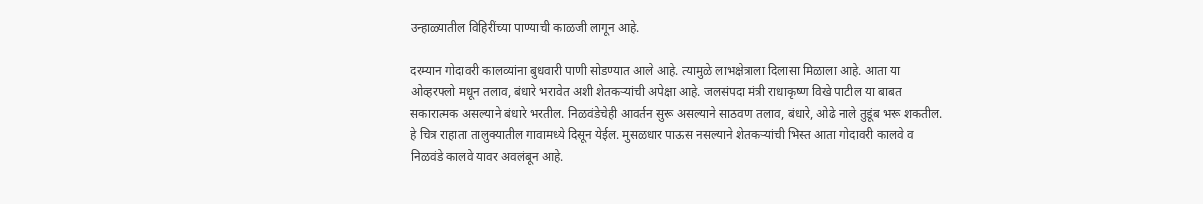उन्हाळ्यातील विहिरींच्या पाण्याची काळजी लागून आहे.

दरम्यान गोदावरी कालव्यांना बुधवारी पाणी सोडण्यात आले आहे. त्यामुळे लाभक्षेत्राला दिलासा मिळाला आहे. आता या ओव्हरफ्लो मधून तलाव, बंधारे भरावेत अशी शेतकर्‍यांची अपेक्षा आहे. जलसंपदा मंत्री राधाकृष्ण विखे पाटील या बाबत सकारात्मक असल्याने बंधारे भरतील. निळवंडेचेही आवर्तन सुरू असल्याने साठवण तलाव, बंधारे, ओढे नाले तुडूंब भरू शकतील. हे चित्र राहाता तालुक्यातील गावामध्ये दिसून येईल. मुसळधार पाऊस नसल्याने शेतकर्‍यांची भिस्त आता गोदावरी कालवे व निळवंडे कालवे यावर अवलंबून आहे.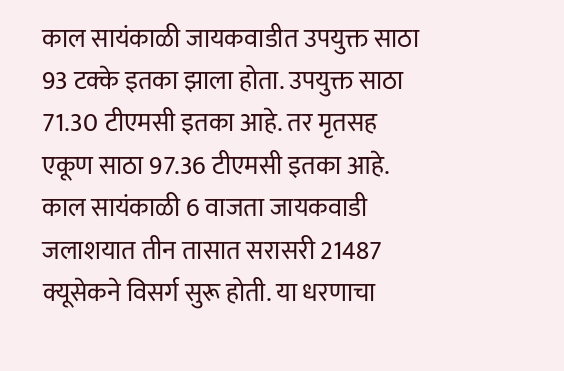काल सायंकाळी जायकवाडीत उपयुक्त साठा 93 टक्के इतका झाला होता. उपयुक्त साठा 71.30 टीएमसी इतका आहे. तर मृतसह एकूण साठा 97.36 टीएमसी इतका आहे. काल सायंकाळी 6 वाजता जायकवाडी जलाशयात तीन तासात सरासरी 21487 क्यूसेकने विसर्ग सुरू होती. या धरणाचा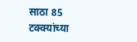साठा 85 टक्क्यांच्या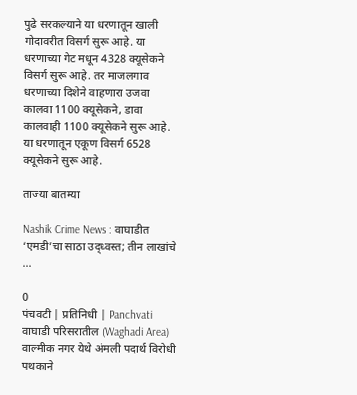पुढे सरकल्याने या धरणातून खाली गोदावरीत विसर्ग सुरू आहे. या धरणाच्या गेट मधून 4328 क्यूसेकने विसर्ग सुरू आहे. तर माजलगाव धरणाच्या दिशेने वाहणारा उजवा कालवा 1100 क्यूसेकने, डावा कालवाही 1100 क्यूसेकने सुरू आहे. या धरणातून एकूण विसर्ग 6528 क्यूसेकने सुरू आहे.

ताज्या बातम्या

Nashik Crime News : वाघाडीत ‘एमडी’चा साठा उद्ध्वस्त; तीन लाखांचे ...

0
पंचवटी | प्रतिनिधी | Panchvati वाघाडी परिसरातील (Waghadi Area) वाल्मीक नगर येथे अंमली पदार्थ विरोधी पथकाने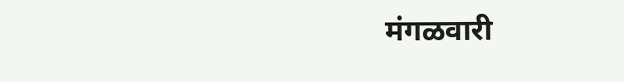मंगळवारी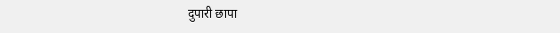दुपारी छापा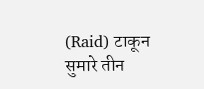(Raid) टाकून सुमारे तीन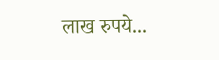लाख रुपये...